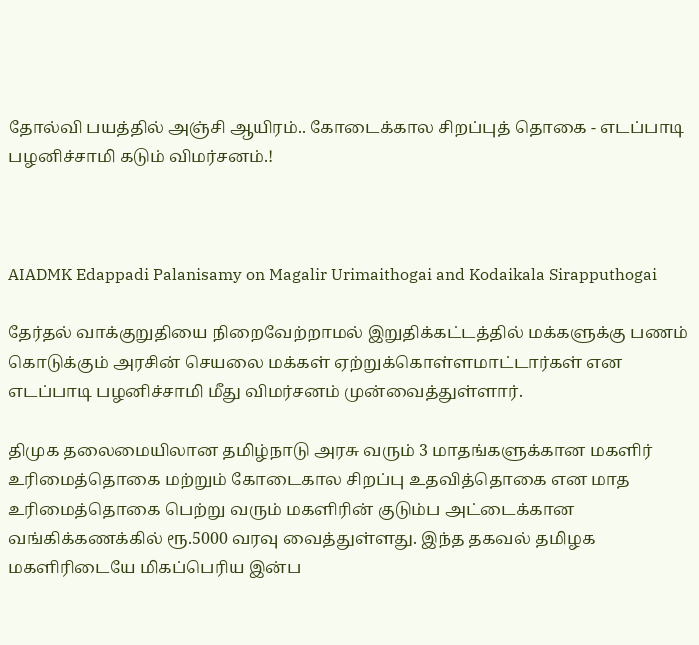தோல்வி பயத்தில் அஞ்சி ஆயிரம்.. கோடைக்கால சிறப்புத் தொகை - எடப்பாடி பழனிச்சாமி கடும் விமர்சனம்.!



AIADMK Edappadi Palanisamy on Magalir Urimaithogai and Kodaikala Sirapputhogai

தேர்தல் வாக்குறுதியை நிறைவேற்றாமல் இறுதிக்கட்டத்தில் மக்களுக்கு பணம் கொடுக்கும் அரசின் செயலை மக்கள் ஏற்றுக்கொள்ளமாட்டார்கள் என எடப்பாடி பழனிச்சாமி மீது விமர்சனம் முன்வைத்துள்ளார்.

திமுக தலைமையிலான தமிழ்நாடு அரசு வரும் 3 மாதங்களுக்கான மகளிர் உரிமைத்தொகை மற்றும் கோடைகால சிறப்பு உதவித்தொகை என மாத உரிமைத்தொகை பெற்று வரும் மகளிரின் குடும்ப அட்டைக்கான வங்கிக்கணக்கில் ரூ.5000 வரவு வைத்துள்ளது. இந்த தகவல் தமிழக மகளிரிடையே மிகப்பெரிய இன்ப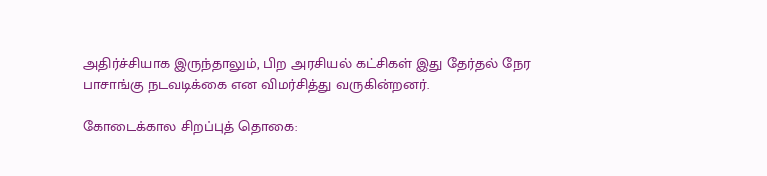அதிர்ச்சியாக இருந்தாலும், பிற அரசியல் கட்சிகள் இது தேர்தல் நேர பாசாங்கு நடவடிக்கை என விமர்சித்து வருகின்றனர்.

கோடைக்கால சிறப்புத் தொகை: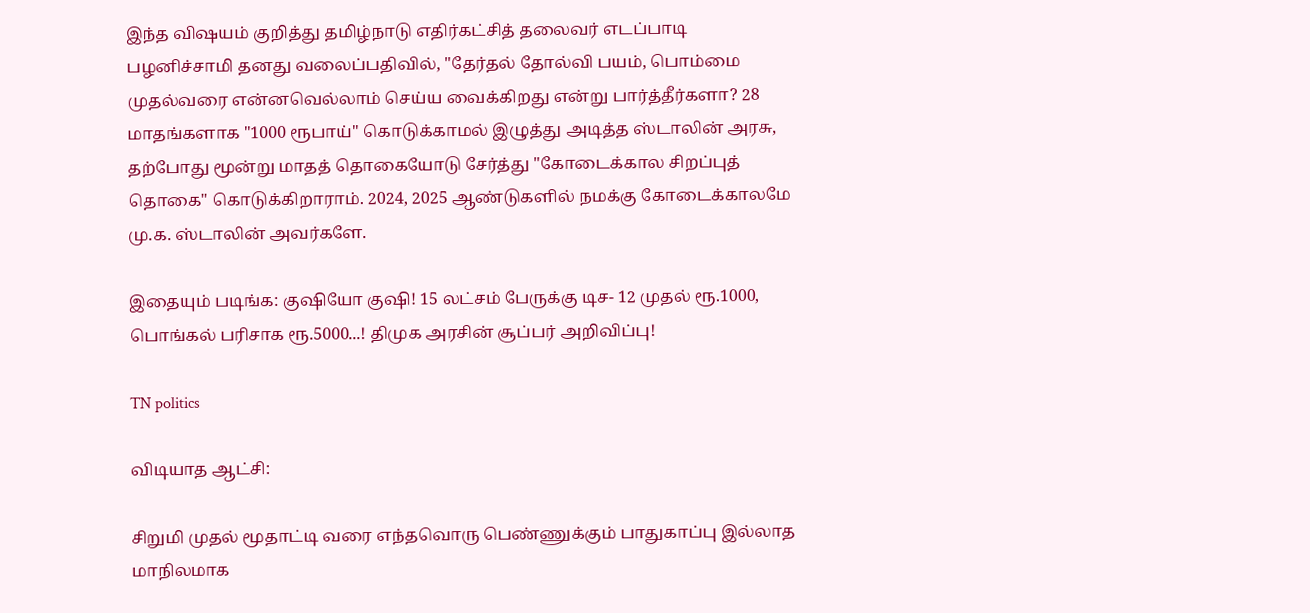இந்த விஷயம் குறித்து தமிழ்நாடு எதிர்கட்சித் தலைவர் எடப்பாடி பழனிச்சாமி தனது வலைப்பதிவில், "தேர்தல் தோல்வி பயம், பொம்மை முதல்வரை என்னவெல்லாம் செய்ய வைக்கிறது என்று பார்த்தீர்களா? 28 மாதங்களாக "1000 ரூபாய்" கொடுக்காமல் இழுத்து அடித்த ஸ்டாலின் அரசு, தற்போது மூன்று மாதத் தொகையோடு சேர்த்து "கோடைக்கால சிறப்புத் தொகை" கொடுக்கிறாராம். 2024, 2025 ஆண்டுகளில் நமக்கு கோடைக்காலமே மு.க. ஸ்டாலின் அவர்களே.

இதையும் படிங்க: குஷியோ குஷி! 15 லட்சம் பேருக்கு டிச- 12 முதல் ரூ.1000, பொங்கல் பரிசாக ரூ.5000...! திமுக அரசின் சூப்பர் அறிவிப்பு!

TN politics

விடியாத ஆட்சி:

சிறுமி முதல் மூதாட்டி வரை எந்தவொரு பெண்ணுக்கும் பாதுகாப்பு இல்லாத மாநிலமாக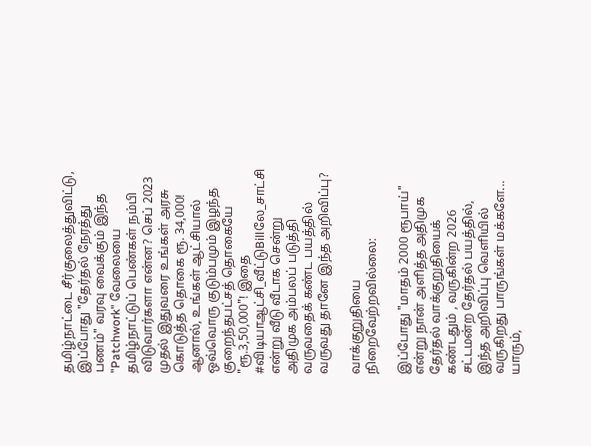தமிழ்நாட்டை சீர்குலைத்துவிட்டு, இப்போது "தேர்தல் நேரத்து பணம்" வரவு வைக்கும் இந்த "Patchwork" வேலையை தமிழ்நாட்டுப் பெண்கள் நம்பி விடுவார்களா என்ன? செப் 2023 முதல் இதுவரை உங்கள் அரசு கொடுத்த தொகை ரூ. 34,000! ஆனால், உங்கள் ஆட்சியால் ஒவ்வொரு குடும்பமும் இழந்த குறைந்தபட்சத் தொகையே "ரூ.3,50,000"! இதை #விடியாஆட்சி_வீட்டுBillலே_சாட்சி என்று வீடு வீடாக சென்று அதிமுக அம்பலப் படுத்தி வருவதைக் கண்ட பயத்தில் வருவது தானே இந்த அறிவிப்பு?

வாக்குறுதியை நிறைவேற்றவில்லை:

இப்போது "மாதம் 2000 ரூபாய்" என்று நான் அளித்த அதிமுக தேர்தல் வாக்குறுதியைக் கண்டதும் , வருகின்ற 2026 சட்டமன்ற தேர்தல் பயத்தில், இந்த அறிவிப்பு வெளியில் வருகிறது பாருங்கள் மக்களே... யாரும்,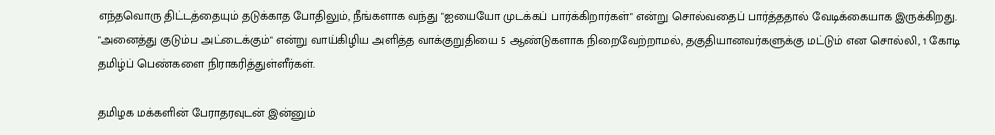எந்தவொரு திட்டத்தையும் தடுக்காத போதிலும், நீங்களாக வந்து "ஐயையோ முடக்கப் பார்க்கிறார்கள்" என்று சொல்வதைப் பார்த்ததால் வேடிக்கையாக இருக்கிறது. "அனைத்து குடும்ப அட்டைக்கும்" என்று வாய்கிழிய அளித்த வாக்குறுதியை 5 ஆண்டுகளாக நிறைவேற்றாமல், தகுதியானவர்களுக்கு மட்டும் என சொல்லி, 1 கோடி தமிழ்ப் பெண்களை நிராகரித்துள்ளீர்கள்.

தமிழக மக்களின் பேராதரவுடன் இன்னும்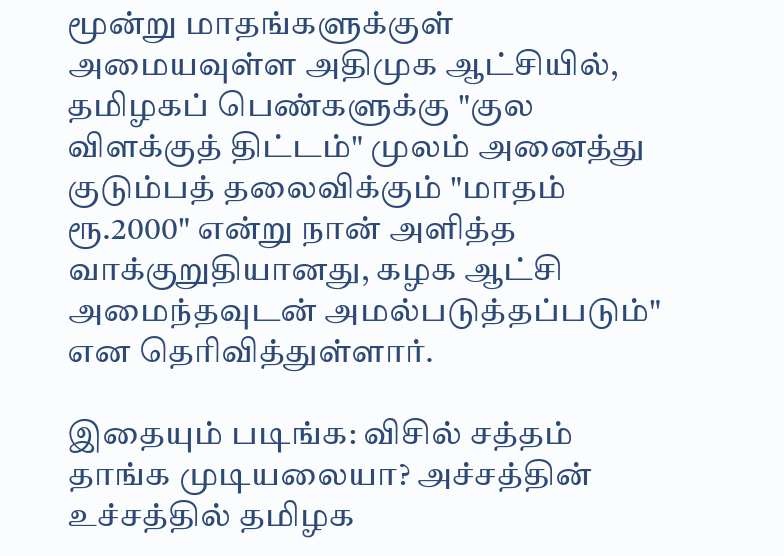மூன்று மாதங்களுக்குள் அமையவுள்ள அதிமுக ஆட்சியில், தமிழகப் பெண்களுக்கு "குல விளக்குத் திட்டம்" முலம் அனைத்து குடும்பத் தலைவிக்கும் "மாதம் ரூ.2000" என்று நான் அளித்த வாக்குறுதியானது, கழக ஆட்சி அமைந்தவுடன் அமல்படுத்தப்படும்" என தெரிவித்துள்ளார்.

இதையும் படிங்க: விசில் சத்தம் தாங்க முடியலையா? அச்சத்தின் உச்சத்தில் தமிழக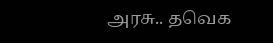அரசு.. தவெக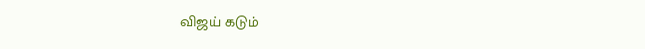விஜய் கடும்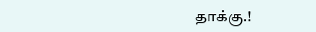தாக்கு.!